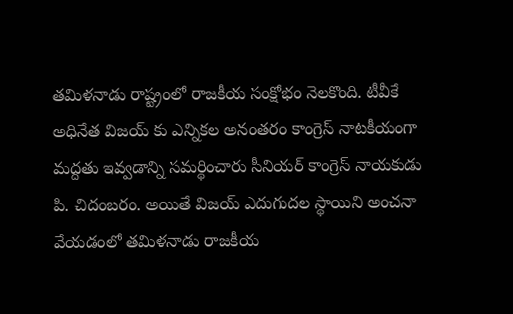తమిళనాడు రాష్ట్రంలో రాజకీయ సంక్షోభం నెలకొంది. టీవీకే అధినేత విజయ్ కు ఎన్నికల అనంతరం కాంగ్రెస్ నాటకీయంగా మద్దతు ఇవ్వడాన్ని సమర్థించారు సీనియర్ కాంగ్రెస్ నాయకుడు పి. చిదంబరం. అయితే విజయ్ ఎదుగుదల స్థాయిని అంచనా వేయడంలో తమిళనాడు రాజకీయ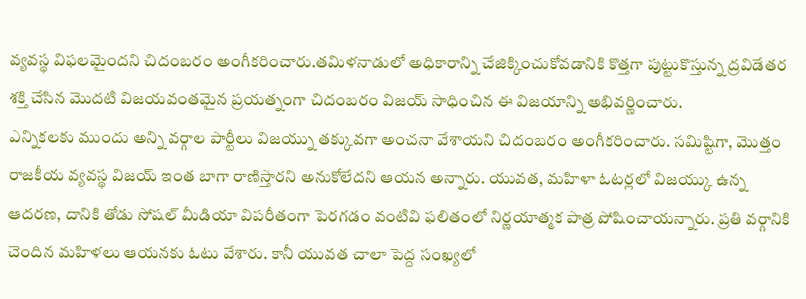వ్యవస్థ విఫలమైందని చిదంబరం అంగీకరించారు.తమిళనాడులో అధికారాన్ని చేజిక్కించుకోవడానికి కొత్తగా పుట్టుకొస్తున్న ద్రవిడేతర శక్తి చేసిన మొదటి విజయవంతమైన ప్రయత్నంగా చిదంబరం విజయ్ సాధించిన ఈ విజయాన్ని అభివర్ణించారు.
ఎన్నికలకు ముందు అన్ని వర్గాల పార్టీలు విజయ్ను తక్కువగా అంచనా వేశాయని చిదంబరం అంగీకరించారు. సమిష్టిగా, మొత్తం రాజకీయ వ్యవస్థ విజయ్ ఇంత బాగా రాణిస్తారని అనుకోలేదని ఆయన అన్నారు. యువత, మహిళా ఓటర్లలో విజయ్కు ఉన్న ఆదరణ, దానికి తోడు సోషల్ మీడియా విపరీతంగా పెరగడం వంటివి ఫలితంలో నిర్ణయాత్మక పాత్ర పోషించాయన్నారు. ప్రతి వర్గానికి చెందిన మహిళలు ఆయనకు ఓటు వేశారు. కానీ యువత చాలా పెద్ద సంఖ్యలో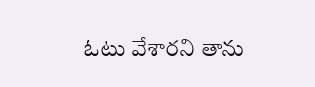ఓటు వేశారని తాను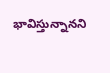భావిస్తున్నానని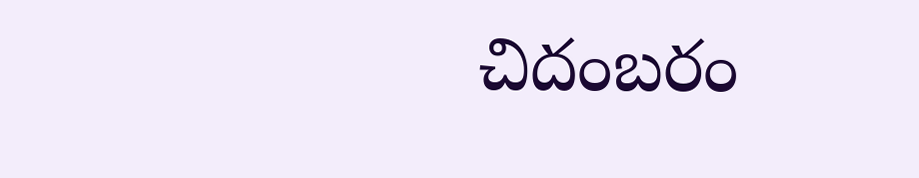చిదంబరం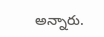అన్నారు.